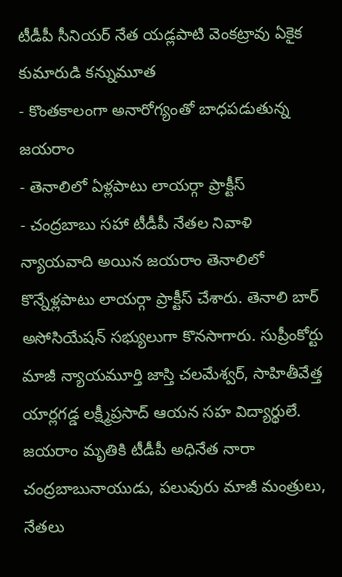టీడీపీ సీనియర్ నేత యడ్లపాటి వెంకట్రావు ఏకైక కుమారుడి కన్నుమూత
- కొంతకాలంగా అనారోగ్యంతో బాధపడుతున్న జయరాం
- తెనాలిలో ఏళ్లపాటు లాయర్గా ప్రాక్టీస్
- చంద్రబాబు సహా టీడీపీ నేతల నివాళి
న్యాయవాది అయిన జయరాం తెనాలిలో కొన్నేళ్లపాటు లాయర్గా ప్రాక్టీస్ చేశారు. తెనాలి బార్ అసోసియేషన్ సభ్యులుగా కొనసాగారు. సుప్రీంకోర్టు మాజీ న్యాయమూర్తి జాస్తి చలమేశ్వర్, సాహితీవేత్త యార్లగడ్డ లక్ష్మీప్రసాద్ ఆయన సహ విద్యార్థులే.
జయరాం మృతికి టీడీపీ అధినేత నారా చంద్రబాబునాయుడు, పలువురు మాజీ మంత్రులు, నేతలు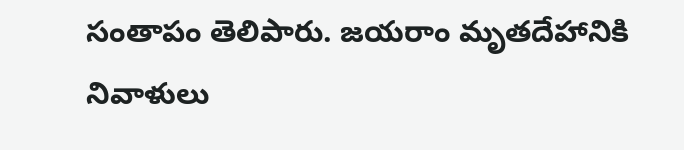సంతాపం తెలిపారు. జయరాం మృతదేహానికి నివాళులు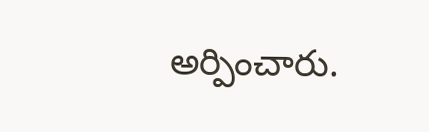అర్పించారు.